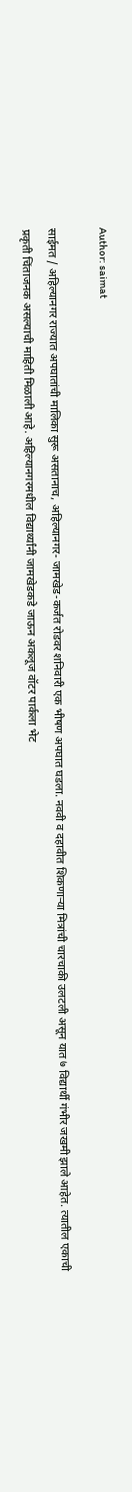Author: saimat

साईमत / अहिल्यानगर राज्यात अपघातांची मालिका सुरू असतानाच, अहिल्यानगर- जामखेड-कर्जत रोडवर शनिवारी एक भीषण अपघात घडला. नववी व दहावीत शिकणाऱ्या मित्रांची चारचाकी उलटली असून यात ७ विद्यार्थी गंभीर जखमी झाले आहेत. त्यातील एकाची प्रकृती चिंताजनक असल्याची माहिती मिळाली आहे. अहिल्यानगरमधील विद्यार्थ्यांनी जामखेडकडे जाऊन अकलूज वॉटर पार्कला भेट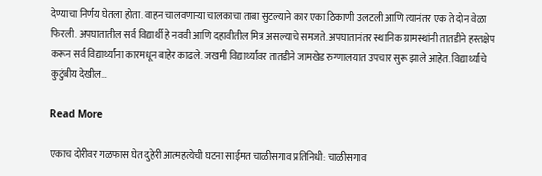देण्याचा निर्णय घेतला होता. वाहन चालवणाऱ्या चालकाचा ताबा सुटल्याने कार एका ठिकाणी उलटली आणि त्यानंतर एक ते दोन वेळा फिरली. अपघातातील सर्व विद्यार्थी हे नववी आणि दहावीतील मित्र असल्याचे समजते. अपघातानंतर स्थानिक ग्रामस्थांनी तातडीने हस्तक्षेप करून सर्व विद्यार्थ्यांना कारमधून बाहेर काढले. जखमी विद्यार्थ्यांवर तातडीने जामखेड रुग्णालयात उपचार सुरू झाले आहेत. विद्यार्थ्यांचे कुटुंबीय देखील…

Read More

एकाच दोरीवर गळफास घेत दुहेरी आत्महत्येची घटना साईमत चाळीसगाव प्रतिनिधी: चाळीसगाव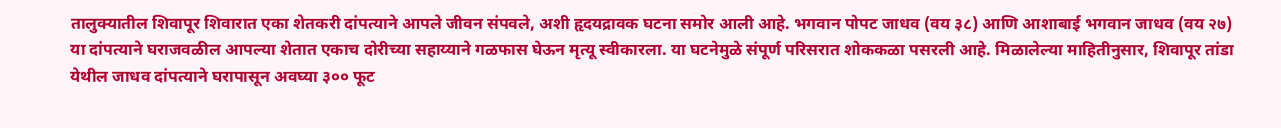तालुक्यातील शिवापूर शिवारात एका शेतकरी दांपत्याने आपले जीवन संपवले, अशी हृदयद्रावक घटना समोर आली आहे. भगवान पोपट जाधव (वय ३८) आणि आशाबाई भगवान जाधव (वय २७) या दांपत्याने घराजवळील आपल्या शेतात एकाच दोरीच्या सहाय्याने गळफास घेऊन मृत्यू स्वीकारला. या घटनेमुळे संपूर्ण परिसरात शोककळा पसरली आहे. मिळालेल्या माहितीनुसार, शिवापूर तांडा येथील जाधव दांपत्याने घरापासून अवघ्या ३०० फूट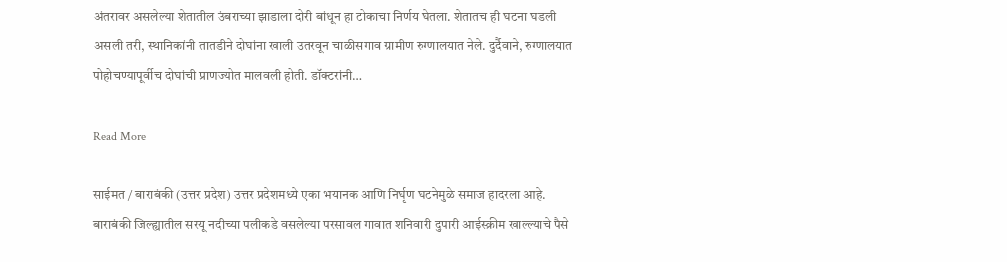अंतरावर असलेल्या शेतातील उंबराच्या झाडाला दोरी बांधून हा टोकाचा निर्णय घेतला. शेतातच ही घटना घडली असली तरी, स्थानिकांनी तातडीने दोघांना खाली उतरवून चाळीसगाव ग्रामीण रुग्णालयात नेले. दुर्दैवाने, रुग्णालयात पोहोचण्यापूर्वीच दोघांची प्राणज्योत मालवली होती. डॉक्टरांनी…

Read More

साईमत / बाराबंकी (उत्तर प्रदेश) उत्तर प्रदेशमध्ये एका भयानक आणि निर्घृण घटनेमुळे समाज हादरला आहे. बाराबंकी जिल्ह्यातील सरयू नदीच्या पलीकडे वसलेल्या परसावल गावात शनिवारी दुपारी आईस्क्रीम खाल्ल्याचे पैसे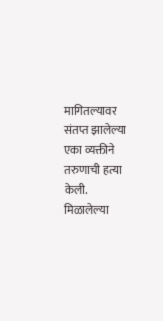मागितल्यावर संतप्त झालेल्या एका व्यक्तीने तरुणाची हत्या केली. मिळालेल्या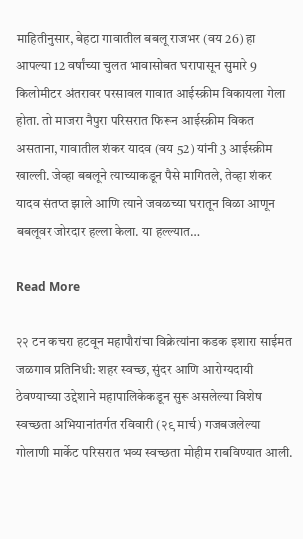माहितीनुसार, बेहटा गावातील बबलू राजभर (वय 26) हा आपल्या 12 वर्षांच्या चुलत भावासोबत घरापासून सुमारे 9 किलोमीटर अंतरावर परसावल गावात आईस्क्रीम विकायला गेला होता. तो माजरा नैपुरा परिसरात फिरून आईस्क्रीम विकत असताना, गावातील शंकर यादव (वय 52) यांनी 3 आईस्क्रीम खाल्ली. जेव्हा बबलूने त्याच्याकडून पैसे मागितले, तेव्हा शंकर यादव संतप्त झाले आणि त्याने जवळच्या घरातून विळा आणून बबलूवर जोरदार हल्ला केला. या हल्ल्यात…

Read More

२२ टन कचरा हटवून महापौरांचा विक्रेत्यांना कडक इशारा साईमत जळगाव प्रतिनिधी: शहर स्वच्छ, सुंदर आणि आरोग्यदायी ठेवण्याच्या उद्देशाने महापालिकेकडून सुरू असलेल्या विशेष स्वच्छता अभियानांतर्गत रविवारी (२९ मार्च) गजबजलेल्या गोलाणी मार्केट परिसरात भव्य स्वच्छता मोहीम राबविण्यात आली.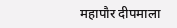महापौर दीपमाला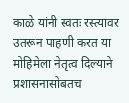काळे यांनी स्वतः रस्त्यावर उतरून पाहणी करत या मोहिमेला नेतृत्व दिल्याने प्रशासनासोबतच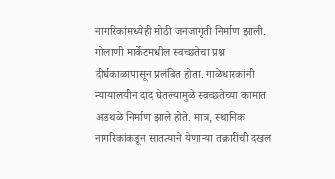नागरिकांमध्येही मोठी जनजागृती निर्माण झाली. गोलाणी मार्केटमधील स्वच्छतेचा प्रश्न दीर्घकाळापासून प्रलंबित होता. गाळेधारकांनी न्यायालयीन दाद घेतल्यामुळे स्वच्छतेच्या कामात अडथळे निर्माण झाले होते. मात्र, स्थानिक नागरिकांकडून सातत्याने येणाऱ्या तक्रारींची दखल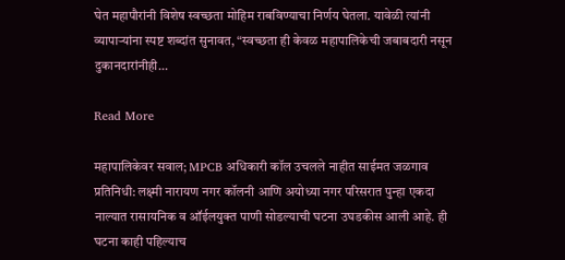घेत महापौरांनी विशेष स्वच्छता मोहिम राबविण्याचा निर्णय घेतला. यावेळी त्यांनी व्यापाऱ्यांना स्पष्ट शब्दांत सुनावत, “स्वच्छता ही केवळ महापालिकेची जबाबदारी नसून दुकानदारांनीही…

Read More

महापालिकेवर सवाल; MPCB अधिकारी कॉल उचलले नाहीत साईमत जळगाव प्रतिनिधी: लक्ष्मी नारायण नगर कॉलनी आणि अयोध्या नगर परिसरात पुन्हा एकदा नाल्यात रासायनिक व ऑईलयुक्त पाणी सोडल्याची घटना उघडकीस आली आहे. ही घटना काही पहिल्याच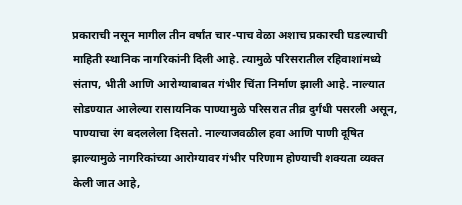प्रकाराची नसून मागील तीन वर्षांत चार-पाच वेळा अशाच प्रकारची घडल्याची माहिती स्थानिक नागरिकांनी दिली आहे. त्यामुळे परिसरातील रहिवाशांमध्ये संताप, भीती आणि आरोग्याबाबत गंभीर चिंता निर्माण झाली आहे. नाल्यात सोडण्यात आलेल्या रासायनिक पाण्यामुळे परिसरात तीव्र दुर्गंधी पसरली असून, पाण्याचा रंग बदललेला दिसतो. नाल्याजवळील हवा आणि पाणी दूषित झाल्यामुळे नागरिकांच्या आरोग्यावर गंभीर परिणाम होण्याची शक्यता व्यक्त केली जात आहे,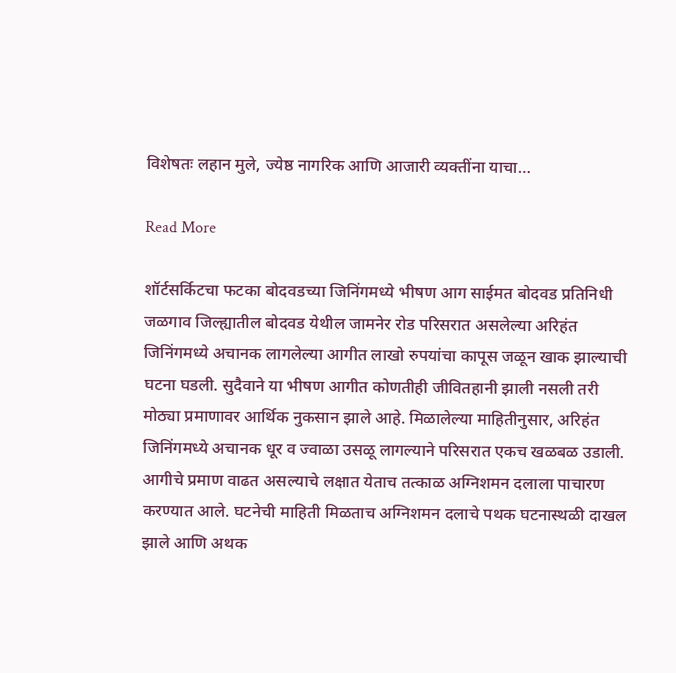विशेषतः लहान मुले, ज्येष्ठ नागरिक आणि आजारी व्यक्तींना याचा…

Read More

शॉर्टसर्किटचा फटका बोदवडच्या जिनिंगमध्ये भीषण आग साईमत बोदवड प्रतिनिधी जळगाव जिल्ह्यातील बोदवड येथील जामनेर रोड परिसरात असलेल्या अरिहंत जिनिंगमध्ये अचानक लागलेल्या आगीत लाखो रुपयांचा कापूस जळून खाक झाल्याची घटना घडली. सुदैवाने या भीषण आगीत कोणतीही जीवितहानी झाली नसली तरी मोठ्या प्रमाणावर आर्थिक नुकसान झाले आहे. मिळालेल्या माहितीनुसार, अरिहंत जिनिंगमध्ये अचानक धूर व ज्वाळा उसळू लागल्याने परिसरात एकच खळबळ उडाली. आगीचे प्रमाण वाढत असल्याचे लक्षात येताच तत्काळ अग्निशमन दलाला पाचारण करण्यात आले. घटनेची माहिती मिळताच अग्निशमन दलाचे पथक घटनास्थळी दाखल झाले आणि अथक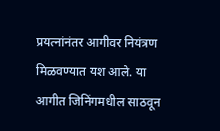प्रयत्नांनंतर आगीवर नियंत्रण मिळवण्यात यश आले. या आगीत जिनिंगमधील साठवून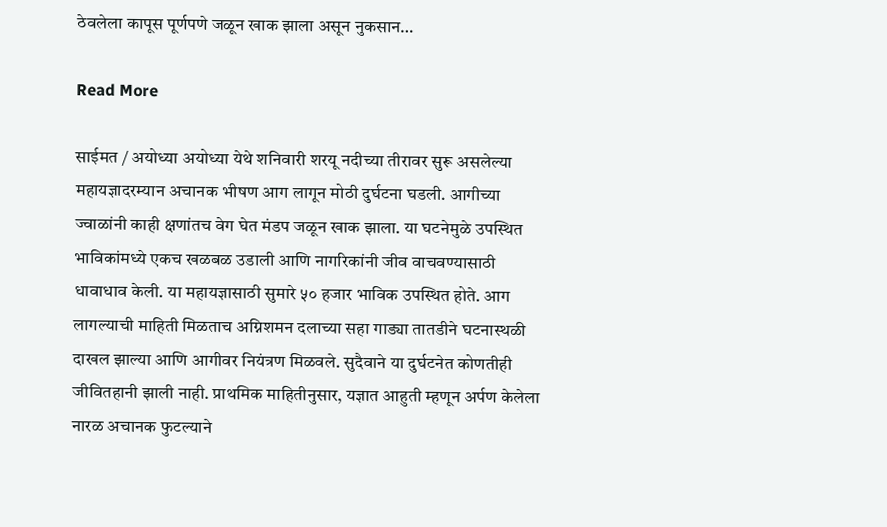ठेवलेला कापूस पूर्णपणे जळून खाक झाला असून नुकसान…

Read More

साईमत / अयोध्या अयोध्या येथे शनिवारी शरयू नदीच्या तीरावर सुरू असलेल्या महायज्ञादरम्यान अचानक भीषण आग लागून मोठी दुर्घटना घडली. आगीच्या ज्वाळांनी काही क्षणांतच वेग घेत मंडप जळून खाक झाला. या घटनेमुळे उपस्थित भाविकांमध्ये एकच खळबळ उडाली आणि नागरिकांनी जीव वाचवण्यासाठी धावाधाव केली. या महायज्ञासाठी सुमारे ५० हजार भाविक उपस्थित होते. आग लागल्याची माहिती मिळताच अग्निशमन दलाच्या सहा गाड्या तातडीने घटनास्थळी दाखल झाल्या आणि आगीवर नियंत्रण मिळवले. सुदैवाने या दुर्घटनेत कोणतीही जीवितहानी झाली नाही. प्राथमिक माहितीनुसार, यज्ञात आहुती म्हणून अर्पण केलेला नारळ अचानक फुटल्याने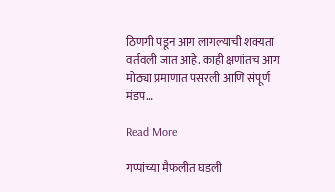ठिणगी पडून आग लागल्याची शक्यता वर्तवली जात आहे. काही क्षणांतच आग मोठ्या प्रमाणात पसरली आणि संपूर्ण मंडप…

Read More

गप्पांच्या मैफलीत घडली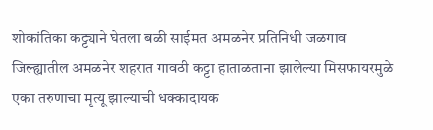शोकांतिका कट्ट्याने घेतला बळी साईमत अमळनेर प्रतिनिधी जळगाव जिल्ह्यातील अमळनेर शहरात गावठी कट्टा हाताळताना झालेल्या मिसफायरमुळे एका तरुणाचा मृत्यू झाल्याची धक्कादायक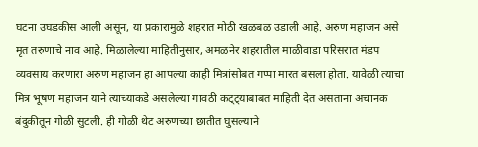घटना उघडकीस आली असून, या प्रकारामुळे शहरात मोठी खळबळ उडाली आहे. अरुण महाजन असे मृत तरुणाचे नाव आहे. मिळालेल्या माहितीनुसार, अमळनेर शहरातील माळीवाडा परिसरात मंडप व्यवसाय करणारा अरुण महाजन हा आपल्या काही मित्रांसोबत गप्पा मारत बसला होता. यावेळी त्याचा मित्र भूषण महाजन याने त्याच्याकडे असलेल्या गावठी कट्ट्याबाबत माहिती देत असताना अचानक बंदुकीतून गोळी सुटली. ही गोळी थेट अरुणच्या छातीत घुसल्याने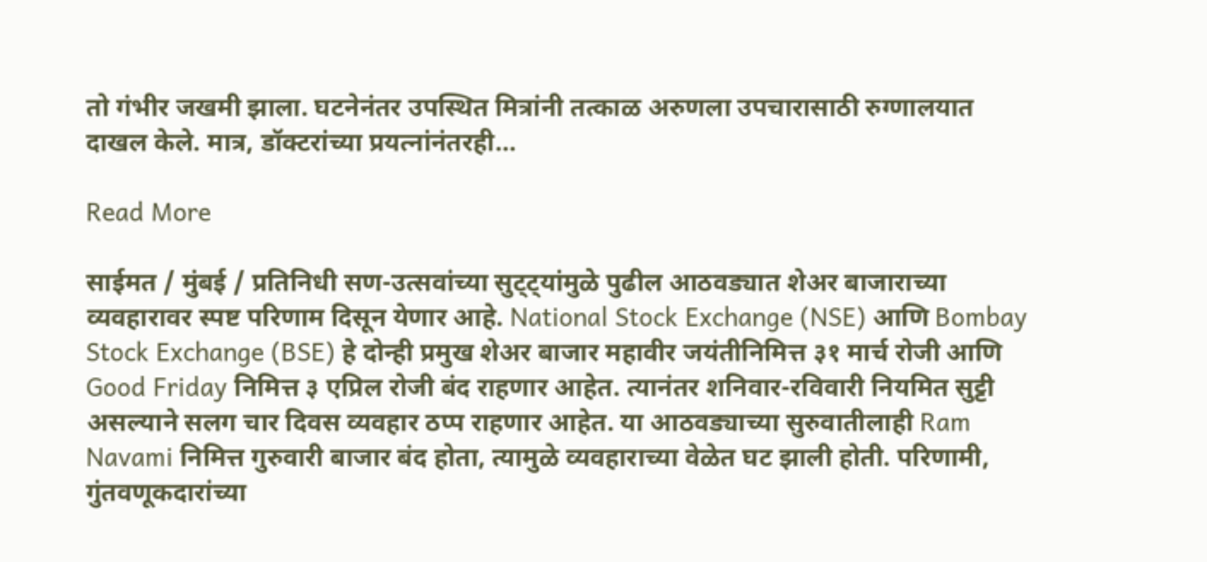तो गंभीर जखमी झाला. घटनेनंतर उपस्थित मित्रांनी तत्काळ अरुणला उपचारासाठी रुग्णालयात दाखल केले. मात्र, डॉक्टरांच्या प्रयत्नांनंतरही…

Read More

साईमत / मुंबई / प्रतिनिधी सण-उत्सवांच्या सुट्ट्यांमुळे पुढील आठवड्यात शेअर बाजाराच्या व्यवहारावर स्पष्ट परिणाम दिसून येणार आहे. National Stock Exchange (NSE) आणि Bombay Stock Exchange (BSE) हे दोन्ही प्रमुख शेअर बाजार महावीर जयंतीनिमित्त ३१ मार्च रोजी आणि Good Friday निमित्त ३ एप्रिल रोजी बंद राहणार आहेत. त्यानंतर शनिवार-रविवारी नियमित सुट्टी असल्याने सलग चार दिवस व्यवहार ठप्प राहणार आहेत. या आठवड्याच्या सुरुवातीलाही Ram Navami निमित्त गुरुवारी बाजार बंद होता, त्यामुळे व्यवहाराच्या वेळेत घट झाली होती. परिणामी, गुंतवणूकदारांच्या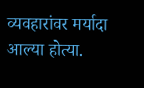व्यवहारांवर मर्यादा आल्या होत्या.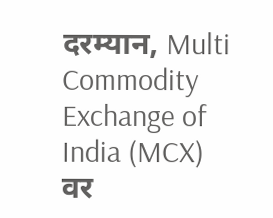दरम्यान, Multi Commodity Exchange of India (MCX) वर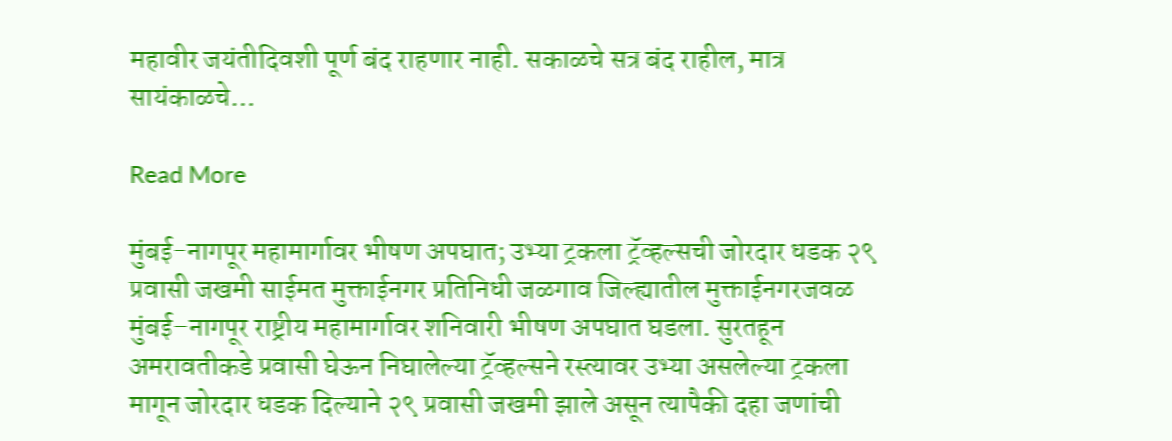महावीर जयंतीदिवशी पूर्ण बंद राहणार नाही. सकाळचे सत्र बंद राहील, मात्र सायंकाळचे…

Read More

मुंबई-नागपूर महामार्गावर भीषण अपघात; उभ्या ट्रकला ट्रॅव्हल्सची जोरदार धडक २९ प्रवासी जखमी साईमत मुक्ताईनगर प्रतिनिधी जळगाव जिल्ह्यातील मुक्ताईनगरजवळ मुंबई–नागपूर राष्ट्रीय महामार्गावर शनिवारी भीषण अपघात घडला. सुरतहून अमरावतीकडे प्रवासी घेऊन निघालेल्या ट्रॅव्हल्सने रस्त्यावर उभ्या असलेल्या ट्रकला मागून जोरदार धडक दिल्याने २९ प्रवासी जखमी झाले असून त्यापैकी दहा जणांची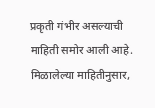प्रकृती गंभीर असल्याची माहिती समोर आली आहे. मिळालेल्या माहितीनुसार,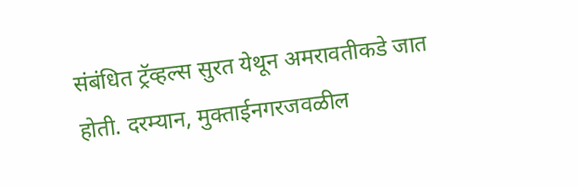संबंधित ट्रॅव्हल्स सुरत येथून अमरावतीकडे जात होती. दरम्यान, मुक्ताईनगरजवळील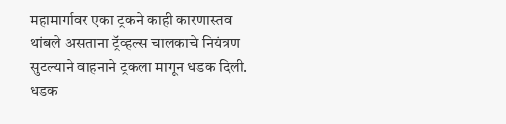महामार्गावर एका ट्रकने काही कारणास्तव थांबले असताना ट्रॅव्हल्स चालकाचे नियंत्रण सुटल्याने वाहनाने ट्रकला मागून धडक दिली. धडक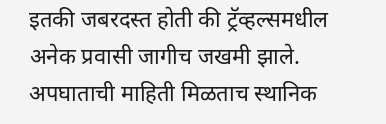इतकी जबरदस्त होती की ट्रॅव्हल्समधील अनेक प्रवासी जागीच जखमी झाले. अपघाताची माहिती मिळताच स्थानिक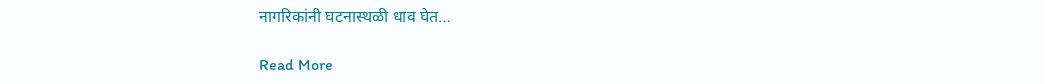नागरिकांनी घटनास्थळी धाव घेत…

Read More